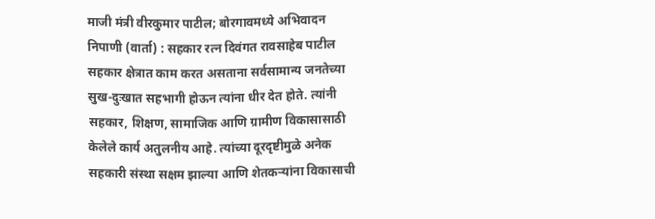माजी मंत्री वीरकुमार पाटील; बोरगावमध्ये अभिवादन
निपाणी (वार्ता) : सहकार रत्न दिवंगत रावसाहेब पाटील सहकार क्षेत्रात काम करत असताना सर्वसामान्य जनतेच्या सुख-दुःखात सहभागी होऊन त्यांना धीर देत होते. त्यांनी सहकार, शिक्षण, सामाजिक आणि ग्रामीण विकासासाठी केलेले कार्य अतुलनीय आहे. त्यांच्या दूरदृष्टीमुळे अनेक सहकारी संस्था सक्षम झाल्या आणि शेतकऱ्यांना विकासाची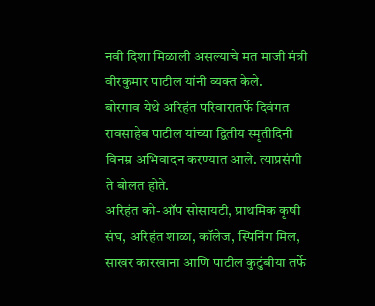नवी दिशा मिळाली असल्याचे मत माजी मंत्री वीरकुमार पाटील यांनी व्यक्त केले.
बोरगाव येथे अरिहंत परिवारातर्फे दिवंगत रावसाहेब पाटील यांच्या द्वितीय स्मृतीदिनी विनम्र अभिवादन करण्यात आले. त्याप्रसंगी ते बोलत होते.
अरिहंत को-ऑप सोसायटी, प्राथमिक कृषी संघ, अरिहंत शाळा, कॉलेज, स्पिनिंग मिल, साखर कारखाना आणि पाटील कुटुंबीया तर्फे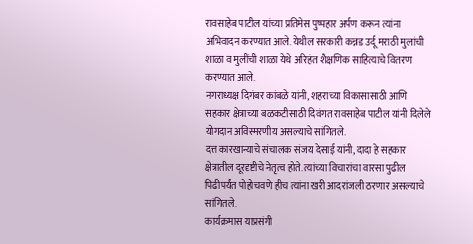रावसाहेब पाटील यांच्या प्रतिमेस पुष्पहार अर्पण करून त्यांना अभिवादन करण्यात आले. येथील सरकारी कन्नड उर्दू मराठी मुलांची शाळा व मुलींची शाळा येथे अरिहंत शैक्षणिक साहित्याचे वितरण करण्यात आले.
नगराध्यक्ष दिगंबर कांबळे यांनी, शहराच्या विकासासाठी आणि सहकार क्षेत्राच्या बळकटीसाठी दिवंगत रावसाहेब पाटील यांनी दिलेले योगदान अविस्मरणीय असल्याचे सांगितले.
दत्त कारखान्याचे संचालक संजय देसाई यांनी, दादा हे सहकार क्षेत्रातील दूरदृष्टीचे नेतृत्व होते. त्यांच्या विचारांचा वारसा पुढील पिढीपर्यंत पोहोचवणे हीच त्यांना खरी आदरांजली ठरणार असल्याचे सांगितले.
कार्यक्रमास याप्रसंगी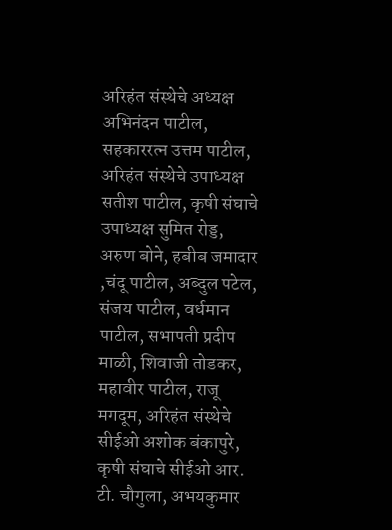अरिहंत संस्थेचे अध्यक्ष अभिनंदन पाटील, सहकाररत्न उत्तम पाटील, अरिहंत संस्थेचे उपाध्यक्ष सतीश पाटील, कृषी संघाचे उपाध्यक्ष सुमित रोड्ड, अरुण बोने, हबीब जमादार ,चंदू पाटील, अब्दुल पटेल, संजय पाटील, वर्धमान पाटील, सभापती प्रदीप माळी, शिवाजी तोडकर, महावीर पाटील, राजू मगदूम, अरिहंत संस्थेचे सीईओ अशोक बंकापुरे, कृषी संघाचे सीईओ आर. टी. चौगुला, अभयकुमार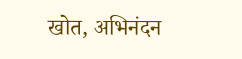खोत, अभिनंदन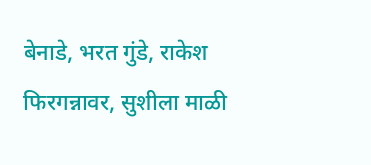बेनाडे, भरत गुंडे, राकेश फिरगन्नावर, सुशीला माळी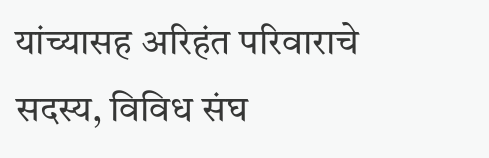यांच्यासह अरिहंत परिवाराचे सदस्य, विविध संघ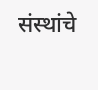संस्थांचे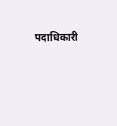पदाधिकारी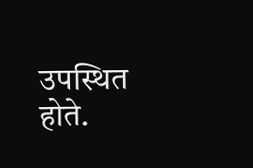उपस्थित होते.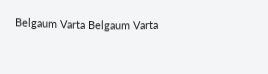Belgaum Varta Belgaum Varta